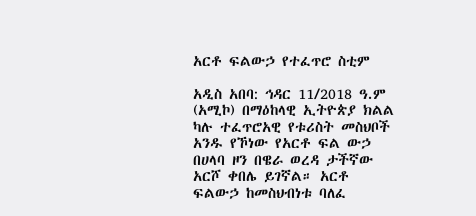አርቶ ፍልውኃ የተፈጥሮ ስቲም

አዲስ አበባ: ኅዳር 11/2018 ዓ.ም (አሚኮ) በማዕከላዊ ኢትዮጵያ ክልል ካሉ ተፈጥሮአዊ የቱሪስት መስህቦች አንዱ የኾነው የአርቶ ፍል ውኃ በሀላባ ዞን በዌራ ወረዳ ታችኛው አርሾ ቀበሌ ይገኛል። አርቶ ፍልውኃ ከመስህብነቱ ባለፈ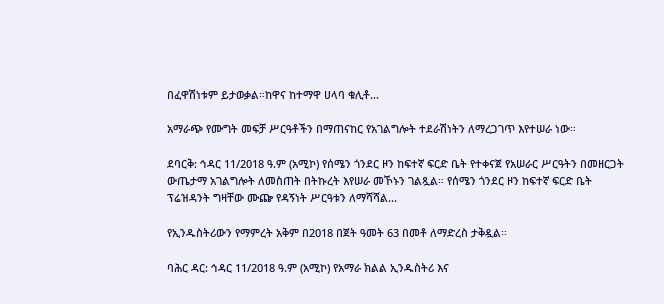በፈዋሽነቱም ይታወቃል።ከዋና ከተማዋ ሀላባ ቁሊቶ...

አማራጭ የሙግት መፍቻ ሥርዓቶችን በማጠናከር የአገልግሎት ተደራሽነትን ለማረጋገጥ እየተሠራ ነው።

ደባርቅ: ኅዳር 11/2018 ዓ.ም (አሚኮ) የሰሜን ጎንደር ዞን ከፍተኛ ፍርድ ቤት የተቀናጀ የአሠራር ሥርዓትን በመዘርጋት ውጤታማ አገልግሎት ለመስጠት በትኩረት እየሠራ መኾኑን ገልጿል። የሰሜን ጎንደር ዞን ከፍተኛ ፍርድ ቤት ፕሬዝዳንት ግዛቸው ሙጬ የዳኝነት ሥርዓቱን ለማሻሻል...

የኢንዱስትሪውን የማምረት አቅም በ2018 በጀት ዓመት 63 በመቶ ለማድረስ ታቅዷል፡፡

ባሕር ዳር: ኅዳር 11/2018 ዓ.ም (አሚኮ) የአማራ ክልል ኢንዱስትሪ እና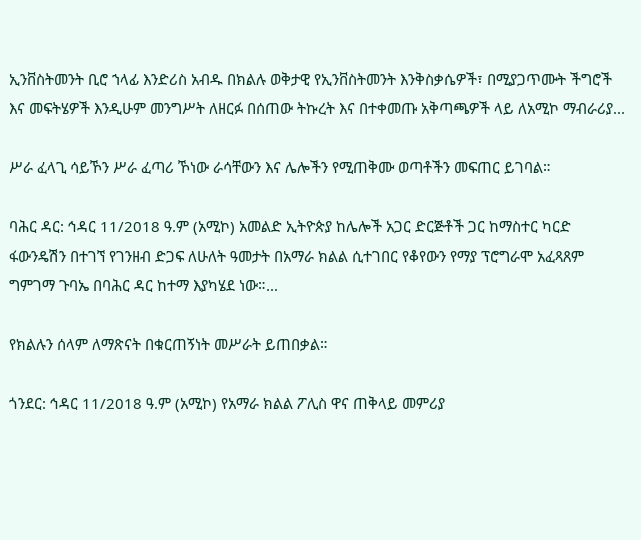ኢንቨስትመንት ቢሮ ኀላፊ እንድሪስ አብዱ በክልሉ ወቅታዊ የኢንቨስትመንት እንቅስቃሴዎች፣ በሚያጋጥሙት ችግሮች እና መፍትሄዎች እንዲሁም መንግሥት ለዘርፉ በሰጠው ትኩረት እና በተቀመጡ አቅጣጫዎች ላይ ለአሚኮ ማብራሪያ...

ሥራ ፈላጊ ሳይኾን ሥራ ፈጣሪ ኾነው ራሳቸውን እና ሌሎችን የሚጠቅሙ ወጣቶችን መፍጠር ይገባል።

ባሕር ዳር: ኅዳር 11/2018 ዓ.ም (አሚኮ) አመልድ ኢትዮጵያ ከሌሎች አጋር ድርጅቶች ጋር ከማስተር ካርድ ፋውንዴሽን በተገኘ የገንዘብ ድጋፍ ለሁለት ዓመታት በአማራ ክልል ሲተገበር የቆየውን የማያ ፕሮግራሞ አፈጻጸም ግምገማ ጉባኤ በባሕር ዳር ከተማ እያካሄደ ነው።...

የክልሉን ሰላም ለማጽናት በቁርጠኝነት መሥራት ይጠበቃል።

ጎንደር: ኅዳር 11/2018 ዓ.ም (አሚኮ) የአማራ ክልል ፖሊስ ዋና ጠቅላይ መምሪያ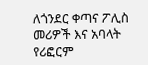ለጎንደር ቀጣና ፖሊስ መሪዎች እና አባላት የሪፎርም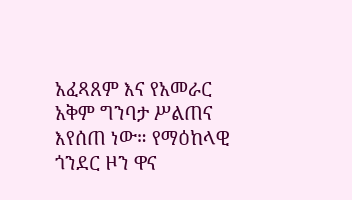አፈጻጸም እና የአመራር አቅም ግንባታ ሥልጠና እየሰጠ ነው። የማዕከላዊ ጎንደር ዞን ዋና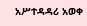አሥተዳዳሪ አወቀ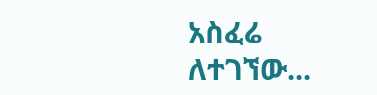አስፈሬ ለተገኘው...